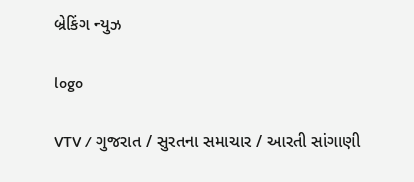બ્રેકિંગ ન્યુઝ

logo

VTV / ગુજરાત / સુરતના સમાચાર / આરતી સાંગાણી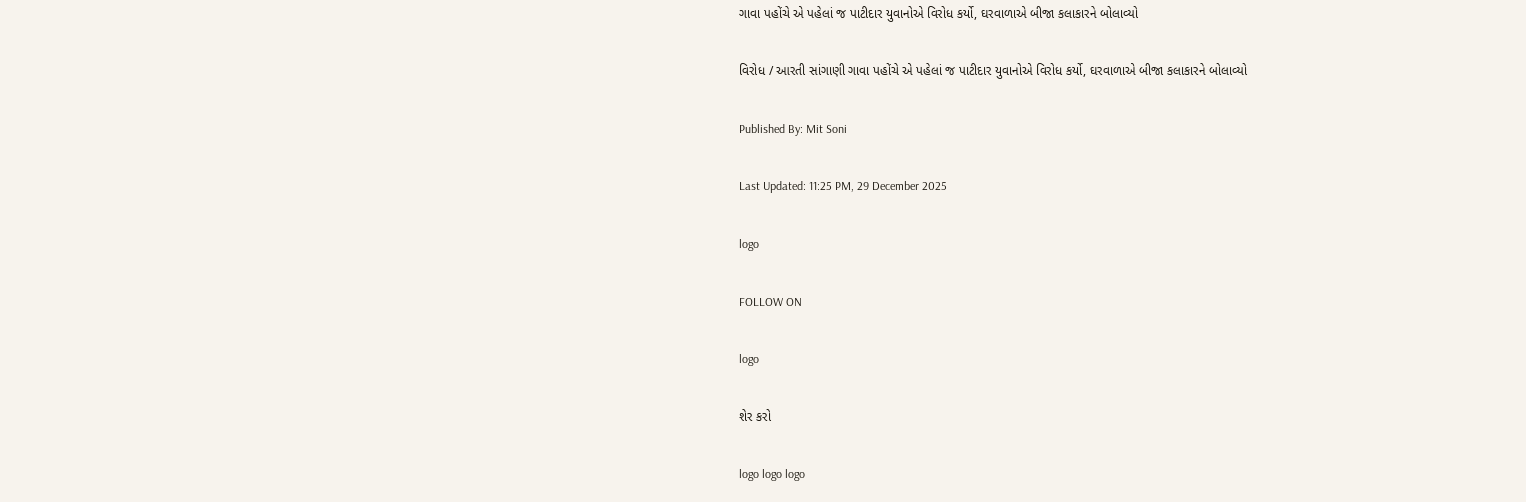ગાવા પહોંચે એ પહેલાં જ પાટીદાર યુવાનોએ વિરોધ કર્યો, ઘરવાળાએ બીજા કલાકારને બોલાવ્યો

વિરોધ / આરતી સાંગાણી ગાવા પહોંચે એ પહેલાં જ પાટીદાર યુવાનોએ વિરોધ કર્યો, ઘરવાળાએ બીજા કલાકારને બોલાવ્યો

Published By: Mit Soni

Last Updated: 11:25 PM, 29 December 2025

logo

FOLLOW ON

logo

શેર કરો

logo logo logo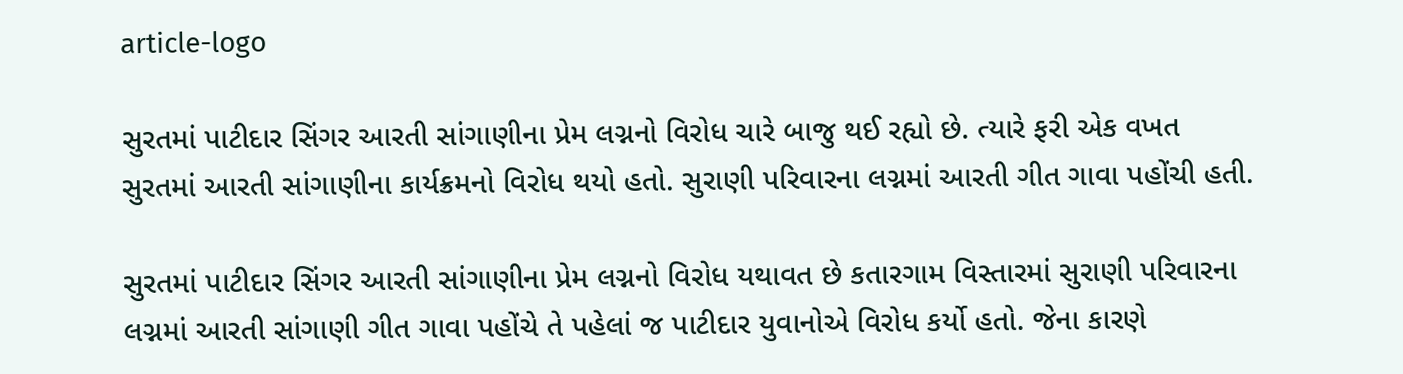article-logo

સુરતમાં પાટીદાર સિંગર આરતી સાંગાણીના પ્રેમ લગ્નનો વિરોધ ચારે બાજુ થઈ રહ્યો છે. ત્યારે ફરી એક વખત સુરતમાં આરતી સાંગાણીના કાર્યક્રમનો વિરોધ થયો હતો. સુરાણી પરિવારના લગ્નમાં આરતી ગીત ગાવા પહોંચી હતી.

સુરતમાં પાટીદાર સિંગર આરતી સાંગાણીના પ્રેમ લગ્નનો વિરોધ યથાવત છે કતારગામ વિસ્તારમાં સુરાણી પરિવારના લગ્નમાં આરતી સાંગાણી ગીત ગાવા પહોંચે તે પહેલાં જ પાટીદાર યુવાનોએ વિરોધ કર્યો હતો. જેના કારણે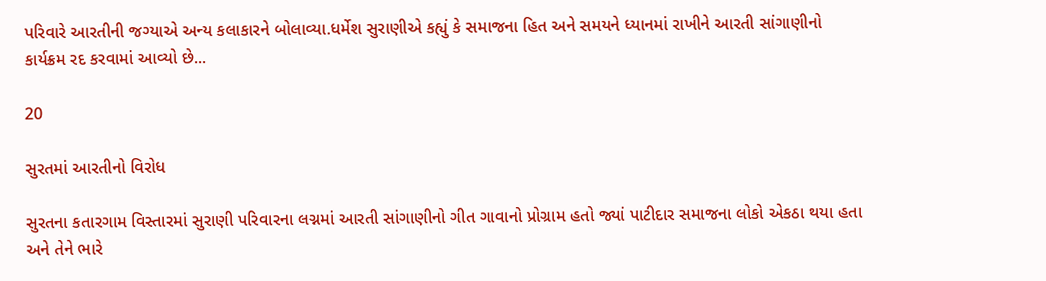પરિવારે આરતીની જગ્યાએ અન્ય કલાકારને બોલાવ્યા.ધર્મેશ સુરાણીએ કહ્યું કે સમાજના હિત અને સમયને ધ્યાનમાં રાખીને આરતી સાંગાણીનો કાર્યક્રમ રદ કરવામાં આવ્યો છે...

20

સુરતમાં આરતીનો વિરોધ

સુરતના કતારગામ વિસ્તારમાં સુરાણી પરિવારના લગ્નમાં આરતી સાંગાણીનો ગીત ગાવાનો પ્રોગ્રામ હતો જ્યાં પાટીદાર સમાજના લોકો એકઠા થયા હતા અને તેને ભારે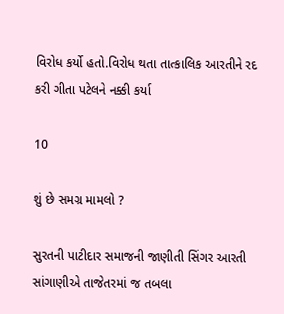વિરોધ કર્યો હતો.વિરોધ થતા તાત્કાલિક આરતીને રદ કરી ગીતા પટેલને નક્કી કર્યા

10

શું છે સમગ્ર મામલો ?

સુરતની પાટીદાર સમાજની જાણીતી સિંગર આરતી સાંગાણીએ તાજેતરમાં જ તબલા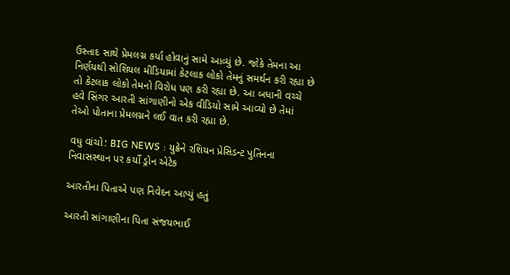ઉસ્તાદ સાથે પ્રેમલગ્ન કર્યા હોવાનું સામે આવ્યું છે. જોકે તેમના આ નિર્ણયથી સોશિયલ મીડિયામાં કેટલાક લોકો તેમનું સમર્થન કરી રહ્યા છે તો કેટલાક લોકો તેમનો વિરોધ પણ કરી રહ્યા છે. આ બધાની વચ્ચે હવે સિંગર આરતી સાંગાણીનો એક વીડિયો સામે આવ્યો છે તેમાં તેઓ પોતાના પ્રેમલગ્નને લઈ વાત કરી રહ્યા છે.

વધુ વાંચો: BIG NEWS : યુક્રેને રશિયન પ્રેસિડન્ટ પુતિનના નિવાસસ્થાન પર કર્યો ડ્રોન એટેક

આરતીના પિતાએ પણ નિવેદન આપ્યું હતું

આરતી સાંગાણીના પિતા સંજયભાઈ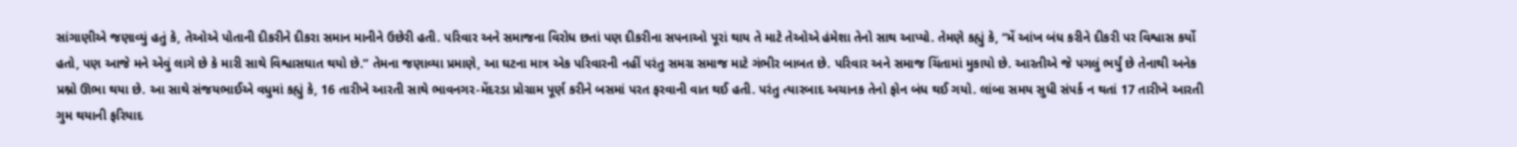સાંગાણીએ જણાવ્યું હતું કે, તેઓએ પોતાની દીકરીને દીકરા સમાન માનીને ઉછેરી હતી. પરિવાર અને સમાજના વિરોધ છતાં પણ દીકરીના સપનાઓ પૂરાં થાય તે માટે તેઓએ હંમેશા તેનો સાથ આપ્યો. તેમણે કહ્યું કે, “મેં આંખ બંધ કરીને દીકરી પર વિશ્વાસ કર્યો હતો, પણ આજે મને એવું લાગે છે કે મારી સાથે વિશ્વાસઘાત થયો છે.” તેમના જણાવ્યા પ્રમાણે, આ ઘટના માત્ર એક પરિવારની નહીં પરંતુ સમગ્ર સમાજ માટે ગંભીર બાબત છે. પરિવાર અને સમાજ ચિંતામાં મુકાયો છે. આરતીએ જે પગલું ભર્યું છે તેનાથી અનેક પ્રશ્નો ઊભા થયા છે. આ સાથે સંજયભાઈએ વધુમાં કહ્યું કે, 16 તારીખે આરતી સાથે ભાવનગર-મેંદરડા પ્રોગ્રામ પૂર્ણ કરીને બસમાં પરત ફરવાની વાત થઈ હતી. પરંતુ ત્યારબાદ અચાનક તેનો ફોન બંધ થઈ ગયો. લાંબા સમય સુધી સંપર્ક ન થતાં 17 તારીખે આરતી ગુમ થયાની ફરિયાદ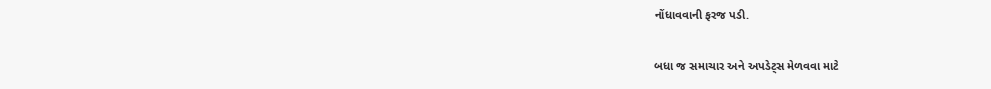નોંધાવવાની ફરજ પડી.

બધા જ સમાચાર અને અપડેટ્સ મેળવવા માટે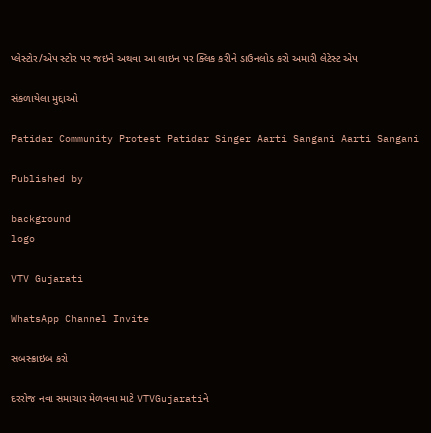પ્લેસ્ટોર/એપ સ્ટોર પર જઇને અથવા આ લાઇન પર ક્લિક કરીને ડાઉનલોડ કરો અમારી લેટેસ્ટ એપ

સંકળાયેલા મુદ્દાઓ

Patidar Community Protest Patidar Singer Aarti Sangani Aarti Sangani

Published by

background
logo

VTV Gujarati

WhatsApp Channel Invite

સબસ્ક્રાઇબ કરો

દરરોજ નવા સમાચાર મેળવવા માટે VTVGujaratiને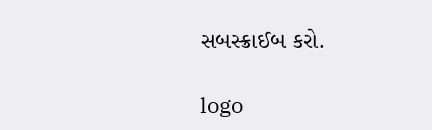સબસ્ક્રાઈબ કરો.

logo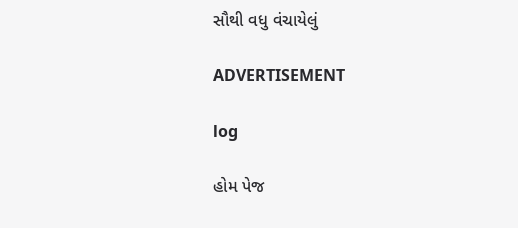સૌથી વધુ વંચાયેલું

ADVERTISEMENT

log

હોમ પેજ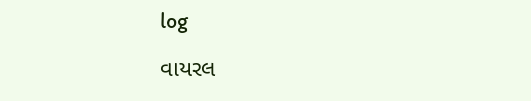log

વાયરલ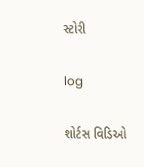સ્ટોરી

log

શોર્ટસ વિડિઓ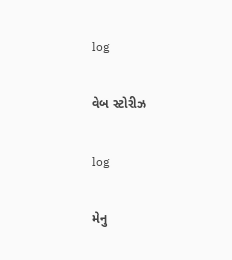log

વેબ સ્ટોરીઝ

log

મેનુ